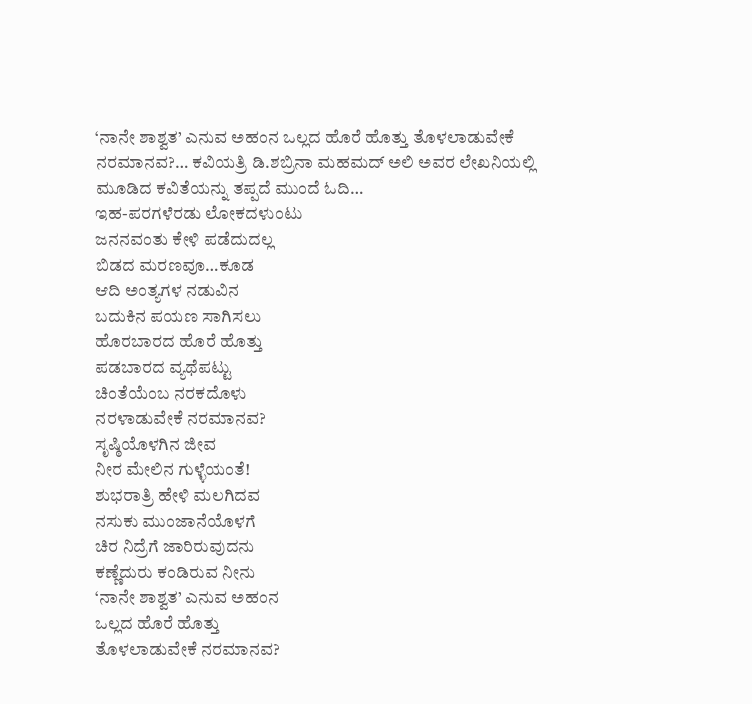‘ನಾನೇ ಶಾಶ್ವತ’ ಎನುವ ಅಹಂನ ಒಲ್ಲದ ಹೊರೆ ಹೊತ್ತು ತೊಳಲಾಡುವೇಕೆ ನರಮಾನವ?… ಕವಿಯತ್ರಿ ಡಿ.ಶಬ್ರಿನಾ ಮಹಮದ್ ಅಲಿ ಅವರ ಲೇಖನಿಯಲ್ಲಿ ಮೂಡಿದ ಕವಿತೆಯನ್ನು ತಪ್ಪದೆ ಮುಂದೆ ಓದಿ…
ಇಹ-ಪರಗಳೆರಡು ಲೋಕದಳುಂಟು
ಜನನವಂತು ಕೇಳಿ ಪಡೆದುದಲ್ಲ
ಬಿಡದ ಮರಣವೂ…ಕೂಡ
ಆದಿ ಅಂತ್ಯಗಳ ನಡುವಿನ
ಬದುಕಿನ ಪಯಣ ಸಾಗಿಸಲು
ಹೊರಬಾರದ ಹೊರೆ ಹೊತ್ತು
ಪಡಬಾರದ ವ್ಯಥೆಪಟ್ಟು
ಚಿಂತೆಯೆಂಬ ನರಕದೊಳು
ನರಳಾಡುವೇಕೆ ನರಮಾನವ?
ಸೃಷ್ಠಿಯೊಳಗಿನ ಜೀವ
ನೀರ ಮೇಲಿನ ಗುಳ್ಳೆಯಂತೆ!
ಶುಭರಾತ್ರಿ ಹೇಳಿ ಮಲಗಿದವ
ನಸುಕು ಮುಂಜಾನೆಯೊಳಗೆ
ಚಿರ ನಿದ್ರೆಗೆ ಜಾರಿರುವುದನು
ಕಣ್ಣೆದುರು ಕಂಡಿರುವ ನೀನು
‘ನಾನೇ ಶಾಶ್ವತ’ ಎನುವ ಅಹಂನ
ಒಲ್ಲದ ಹೊರೆ ಹೊತ್ತು
ತೊಳಲಾಡುವೇಕೆ ನರಮಾನವ?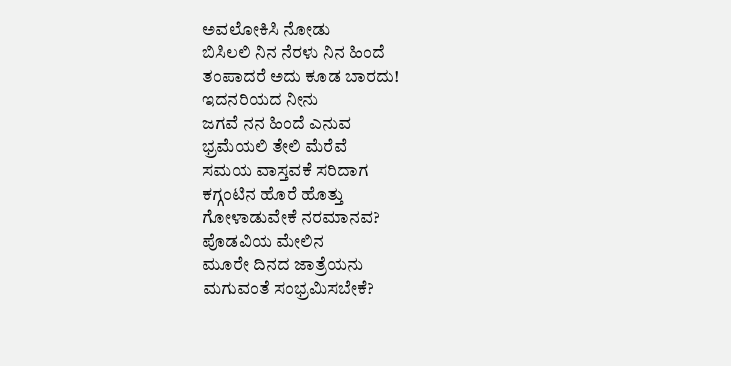ಅವಲೋಕಿಸಿ ನೋಡು
ಬಿಸಿಲಲಿ ನಿನ ನೆರಳು ನಿನ ಹಿಂದೆ
ತಂಪಾದರೆ ಅದು ಕೂಡ ಬಾರದು!
ಇದನರಿಯದ ನೀನು
ಜಗವೆ ನನ ಹಿಂದೆ ಎನುವ
ಭ್ರಮೆಯಲಿ ತೇಲಿ ಮೆರೆವೆ
ಸಮಯ ವಾಸ್ತವಕೆ ಸರಿದಾಗ
ಕಗ್ಗಂಟಿನ ಹೊರೆ ಹೊತ್ತು
ಗೋಳಾಡುವೇಕೆ ನರಮಾನವ?
ಪೊಡವಿಯ ಮೇಲಿನ
ಮೂರೇ ದಿನದ ಜಾತ್ರೆಯನು
ಮಗುವಂತೆ ಸಂಭ್ರಮಿಸಬೇಕೆ?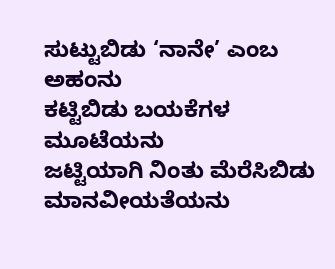ಸುಟ್ಟುಬಿಡು ‘ನಾನೇ’ ಎಂಬ ಅಹಂನು
ಕಟ್ಟಿಬಿಡು ಬಯಕೆಗಳ ಮೂಟೆಯನು
ಜಟ್ಟಿಯಾಗಿ ನಿಂತು ಮೆರೆಸಿಬಿಡು
ಮಾನವೀಯತೆಯನು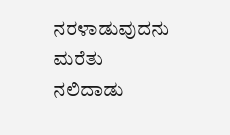ನರಳಾಡುವುದನು ಮರೆತು
ನಲಿದಾಡು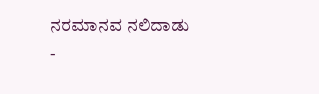ನರಮಾನವ ನಲಿದಾಡು
-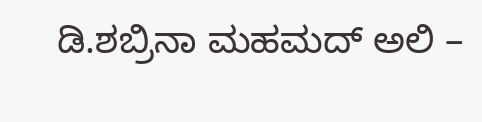ಡಿ.ಶಬ್ರಿನಾ ಮಹಮದ್ ಅಲಿ –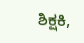ಶಿಕ್ಷಕಿ,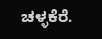ಚಳ್ಳಕೆರೆ.